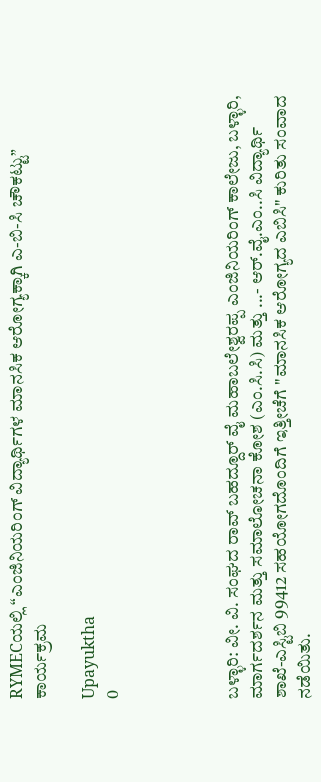RYMECಯಲ್ಲಿ “ಎಂಜಿನಿಯರಿಂಗ್ ವಿದ್ಯಾರ್ಥಿಗಳ ಮಾನಸಿಕ ಆರೋಗ್ಯಕ್ಕಾಗಿ ಎ-ಬಿ-ಸಿ ಚೌಕಟ್ಟು” ಕಾರ್ಯಕ್ರಮ

Upayuktha
0




ಬಳ್ಳಾರಿ: ವೀ. ವಿ. ಸಂಘದ ರಾವ್ ಬಹದ್ದೂರ್ ವೈ ಮಹಾಬಲೇಶ್ವರಪ್ಪ ಎಂಜಿನಿಯರಿಂಗ್ ಕಾಲೇಜು, ಬಳ್ಳಾರಿ, ಮಾರ್ಗದರ್ಶನ ಮತ್ತು ಸಮಾಲೋಚನಾ ಕೋಶ (ಎಂ.ಸಿ.ಸಿ) ಮತ್ತು ...- ಆರ್.ವೈ.ಎಂ..ಸಿ ವಿದ್ಯಾರ್ಥಿ ಶಾಖೆ-ಎಸ್ಟಿಬಿ 99412 ಸಹಯೋಗದೊಂದಿಗೆ ಇತ್ತೀಚೆಗೆ "ಮಾನಸಿಕ ಆರೋಗ್ಯದ ಎಬಿಸಿ" ಕುರಿತು ಸಂವಾದ ನಡೆಯಿತು.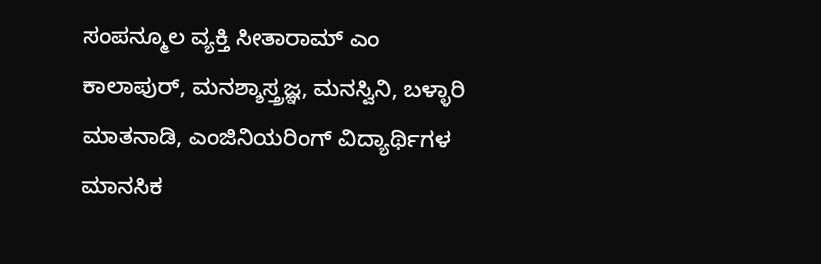ಸಂಪನ್ಮೂಲ ವ್ಯಕ್ತಿ ಸೀತಾರಾಮ್ ಎಂ ಕಾಲಾಪುರ್, ಮನಶ್ಶಾಸ್ತ್ರಜ್ಞ, ಮನಸ್ವಿನಿ, ಬಳ್ಳಾರಿ ಮಾತನಾಡಿ, ಎಂಜಿನಿಯರಿಂಗ್ ವಿದ್ಯಾರ್ಥಿಗಳ ಮಾನಸಿಕ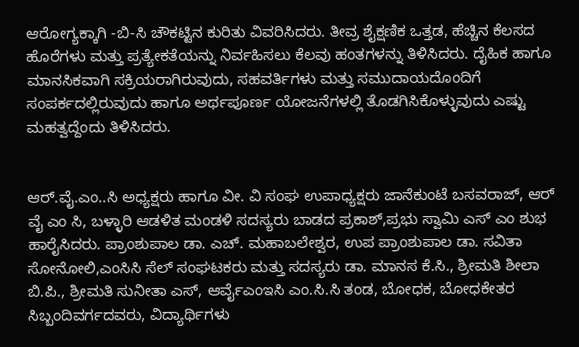ಆರೋಗ್ಯಕ್ಕಾಗಿ -ಬಿ-ಸಿ ಚೌಕಟ್ಟಿನ ಕುರಿತು ವಿವರಿಸಿದರು. ತೀವ್ರ ಶೈಕ್ಷಣಿಕ ಒತ್ತಡ, ಹೆಚ್ಚಿನ ಕೆಲಸದ ಹೊರೆಗಳು ಮತ್ತು ಪ್ರತ್ಯೇಕತೆಯನ್ನು ನಿರ್ವಹಿಸಲು ಕೆಲವು ಹಂತಗಳನ್ನು ತಿಳಿಸಿದರು. ದೈಹಿಕ ಹಾಗೂ ಮಾನಸಿಕವಾಗಿ ಸಕ್ರಿಯರಾಗಿರುವುದು, ಸಹವರ್ತಿಗಳು ಮತ್ತು ಸಮುದಾಯದೊಂದಿಗೆ ಸಂಪರ್ಕದಲ್ಲಿರುವುದು ಹಾಗೂ ಅರ್ಥಪೂರ್ಣ ಯೋಜನೆಗಳಲ್ಲಿ ತೊಡಗಿಸಿಕೊಳ್ಳುವುದು ಎಷ್ಟು ಮಹತ್ವದ್ದೆಂದು ತಿಳಿಸಿದರು.


ಆರ್.ವೈ.ಎಂ..ಸಿ ಅಧ್ಯಕ್ಷರು ಹಾಗೂ ವೀ. ವಿ ಸಂಘ ಉಪಾಧ್ಯಕ್ಷರು ಜಾನೆಕುಂಟೆ ಬಸವರಾಜ್, ಆರ್ ವೈ ಎಂ ಸಿ, ಬಳ್ಳಾರಿ ಆಡಳಿತ ಮಂಡಳಿ ಸದಸ್ಯರು ಬಾಡದ ಪ್ರಕಾಶ್,ಪ್ರಭು ಸ್ವಾಮಿ ಎಸ್ ಎಂ ಶುಭ ಹಾರೈಸಿದರು. ಪ್ರಾಂಶುಪಾಲ ಡಾ. ಎಚ್. ಮಹಾಬಲೇಶ್ವರ, ಉಪ ಪ್ರಾಂಶುಪಾಲ ಡಾ. ಸವಿತಾ ಸೋನೋಲಿ,ಎಂಸಿಸಿ ಸೆಲ್ ಸಂಘಟಕರು ಮತ್ತು ಸದಸ್ಯರು ಡಾ. ಮಾನಸ ಕೆ.ಸಿ., ಶ್ರೀಮತಿ ಶೀಲಾ ಬಿ.ಪಿ., ಶ್ರೀಮತಿ ಸುನೀತಾ ಎಸ್, ಆರ್ವೈಎಂಇಸಿ ಎಂ.ಸಿ.ಸಿ ತಂಡ, ಬೋಧಕ, ಬೋಧಕೇತರ ಸಿಬ್ಬಂದಿವರ್ಗದವರು, ವಿದ್ಯಾರ್ಥಿಗಳು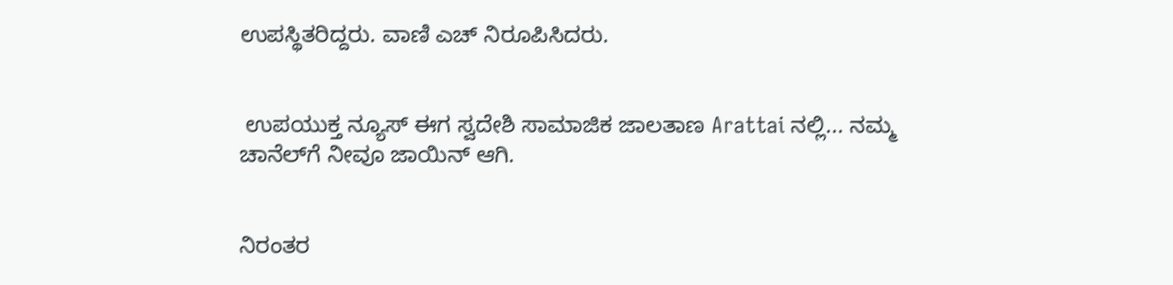ಉಪಸ್ಥಿತರಿದ್ದರು. ವಾಣಿ ಎಚ್ ನಿರೂಪಿಸಿದರು.


 ಉಪಯುಕ್ತ ನ್ಯೂಸ್ ಈಗ ಸ್ವದೇಶಿ ಸಾಮಾಜಿಕ ಜಾಲತಾಣ Arattai ನಲ್ಲಿ... ನಮ್ಮ ಚಾನೆಲ್‌ಗೆ ನೀವೂ ಜಾಯಿನ್ ಆಗಿ.


ನಿರಂತರ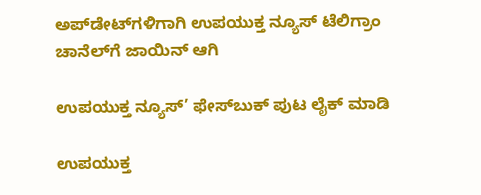ಅಪ್‌ಡೇಟ್‌ಗಳಿಗಾಗಿ ಉಪಯುಕ್ತ ನ್ಯೂಸ್‌ ಟೆಲಿಗ್ರಾಂ ಚಾನೆಲ್‌ಗೆ ಜಾಯಿನ್‌ ಆಗಿ

ಉಪಯುಕ್ತ ನ್ಯೂಸ್‌’ ಫೇಸ್‌ಬುಕ್ ಪುಟ ಲೈಕ್ ಮಾಡಿ

ಉಪಯುಕ್ತ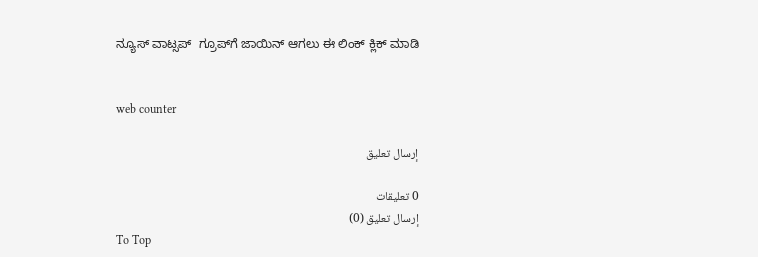ನ್ಯೂಸ್‌ ವಾಟ್ಸಪ್‌  ಗ್ರೂಪ್‌ಗೆ ಜಾಯಿನ್ ಆಗಲು ಈ ಲಿಂಕ್ ಕ್ಲಿಕ್ ಮಾಡಿ


web counter

إرسال تعليق

0 تعليقات
إرسال تعليق (0)
To Top